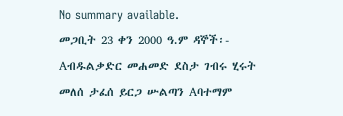No summary available.
መጋቢት 23 ቀን 2000 ዓ.ም ዳኞች፡- Aብዱልቃድር መሐመድ ደስታ ገብሩ ሂሩት መለሰ ታፈሰ ይርጋ ሡልጣን Aባተማም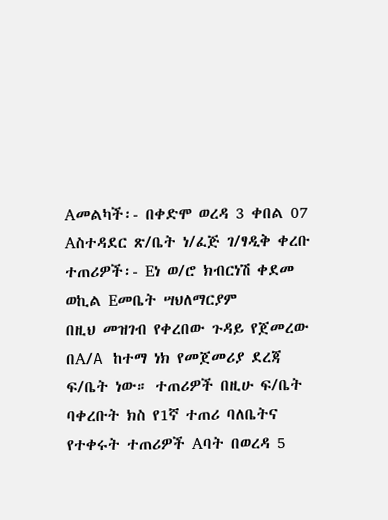Aመልካች፡- በቀድሞ ወረዳ 3 ቀበል 07 Aስተዳደር ጽ/ቤት ነ/ፈጅ ገ/ፃዲቅ ቀረቡ ተጠሪዎች፡- Eነ ወ/ሮ ክብርነሽ ቀደመ ወኪል Eመቤት ሣህለማርያም
በዚህ መዝገብ የቀረበው ጉዳይ የጀመረው በA/A ከተማ ነክ የመጀመሪያ ደረጃ ፍ/ቤት ነው። ተጠሪዎች በዚሁ ፍ/ቤት ባቀረቡት ክስ የ1ኛ ተጠሪ ባለቤትና የተቀሩት ተጠሪዎች Aባት በወረዳ 5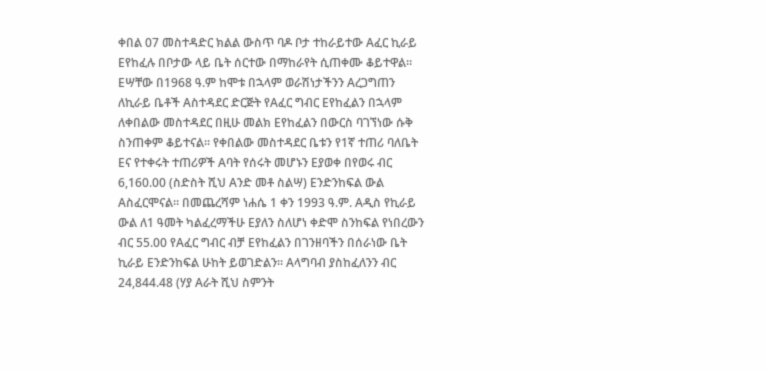ቀበል 07 መስተዳድር ክልል ውስጥ ባዶ ቦታ ተከራይተው Aፈር ኪራይ Eየከፈሉ በቦታው ላይ ቤት ሰርተው በማከራየት ሲጠቀሙ ቆይተዋል። Eሣቸው በ1968 ዓ.ም ከሞቱ በኋላም ወራሽነታችንን Aረጋግጠን ለኪራይ ቤቶች Aስተዳደር ድርጅት የAፈር ግብር Eየከፈልን በኋላም ለቀበልው መስተዳደር በዚሁ መልክ Eየከፈልን በውርስ ባገኘነው ሱቅ ስንጠቀም ቆይተናል። የቀበልው መስተዳደር ቤቱን የ1ኛ ተጠሪ ባለቤት Eና የተቀሩት ተጠሪዎች Aባት የሰሩት መሆኑን Eያወቀ በየወሩ ብር 6,160.00 (ስድስት ሺህ Aንድ መቶ ስልሣ) Eንድንከፍል ውል Aስፈርሞናል። በመጨረሻም ነሐሴ 1 ቀን 1993 ዓ.ም. Aዲስ የኪራይ ውል ለ1 ዓመት ካልፈረማችሁ Eያለን ስለሆነ ቀድሞ ስንከፍል የነበረውን ብር 55.00 የAፈር ግብር ብቻ Eየከፈልን በገንዘባችን በሰራነው ቤት ኪራይ Eንድንከፍል ሁከት ይወገድልን። Aላግባብ ያስከፈለንን ብር 24,844.48 (ሃያ Aራት ሺህ ስምንት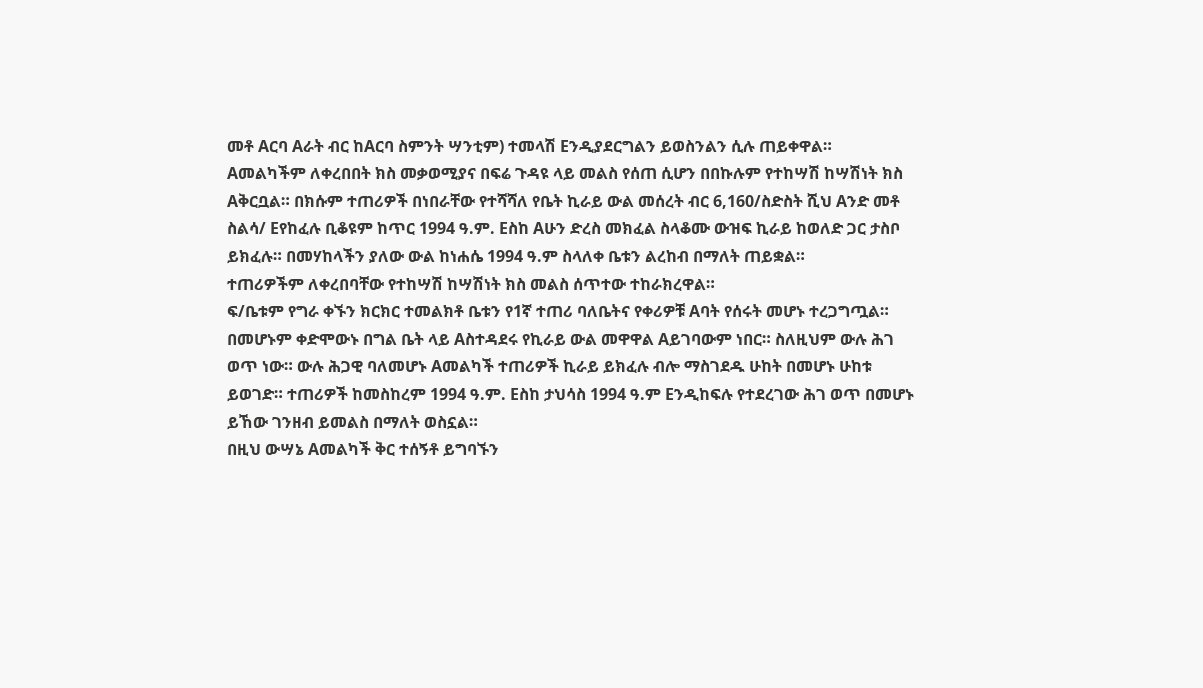መቶ Aርባ Aራት ብር ከAርባ ስምንት ሣንቲም) ተመላሽ Eንዲያደርግልን ይወስንልን ሲሉ ጠይቀዋል።
Aመልካችም ለቀረበበት ክስ መቃወሚያና በፍሬ ጉዳዩ ላይ መልስ የሰጠ ሲሆን በበኩሉም የተከሣሽ ከሣሽነት ክስ Aቅርቧል። በክሱም ተጠሪዎች በነበራቸው የተሻሻለ የቤት ኪራይ ውል መሰረት ብር 6,160/ስድስት ሺህ Aንድ መቶ ስልሳ/ Eየከፈሉ ቢቆዩም ከጥር 1994 ዓ.ም. Eስከ Aሁን ድረስ መክፈል ስላቆሙ ውዝፍ ኪራይ ከወለድ ጋር ታስቦ ይክፈሉ። በመሃከላችን ያለው ውል ከነሐሴ 1994 ዓ.ም ስላለቀ ቤቱን ልረከብ በማለት ጠይቋል።
ተጠሪዎችም ለቀረበባቸው የተከሣሽ ከሣሽነት ክስ መልስ ሰጥተው ተከራክረዋል።
ፍ/ቤቱም የግራ ቀኙን ክርክር ተመልክቶ ቤቱን የ1ኛ ተጠሪ ባለቤትና የቀሪዎቹ Aባት የሰሩት መሆኑ ተረጋግጧል። በመሆኑም ቀድሞውኑ በግል ቤት ላይ Aስተዳደሩ የኪራይ ውል መዋዋል Aይገባውም ነበር። ስለዚህም ውሉ ሕገ ወጥ ነው። ውሉ ሕጋዊ ባለመሆኑ Aመልካች ተጠሪዎች ኪራይ ይክፈሉ ብሎ ማስገደዱ ሁከት በመሆኑ ሁከቱ ይወገድ። ተጠሪዎች ከመስከረም 1994 ዓ.ም. Eስከ ታህሳስ 1994 ዓ.ም Eንዲከፍሉ የተደረገው ሕገ ወጥ በመሆኑ ይኸው ገንዘብ ይመልስ በማለት ወስኗል።
በዚህ ውሣኔ Aመልካች ቅር ተሰኝቶ ይግባኙን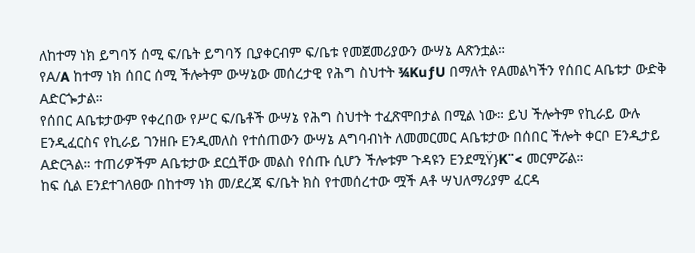ለከተማ ነክ ይግባኝ ሰሚ ፍ/ቤት ይግባኝ ቢያቀርብም ፍ/ቤቱ የመጀመሪያውን ውሣኔ Aጽንቷል።
የA/A ከተማ ነክ ሰበር ሰሚ ችሎትም ውሣኔው መሰረታዊ የሕግ ስህተት ¾KuƒU በማለት የAመልካችን የሰበር Aቤቱታ ውድቅ Aድርጐታል።
የሰበር Aቤቱታውም የቀረበው የሥር ፍ/ቤቶች ውሣኔ የሕግ ስህተት ተፈጽሞበታል በሚል ነው። ይህ ችሎትም የኪራይ ውሉ Eንዲፈርስና የኪራይ ገንዘቡ Eንዲመለስ የተሰጠውን ውሣኔ Aግባብነት ለመመርመር Aቤቱታው በሰበር ችሎት ቀርቦ Eንዲታይ Aድርጓል። ተጠሪዎችም Aቤቱታው ደርሷቸው መልስ የሰጡ ሲሆን ችሎቱም ጉዳዩን EንደሚŸ}K¨< መርምሯል።
ከፍ ሲል Eንደተገለፀው በከተማ ነክ መ/ደረጃ ፍ/ቤት ክስ የተመሰረተው ሟች Aቶ ሣህለማሪያም ፈርዳ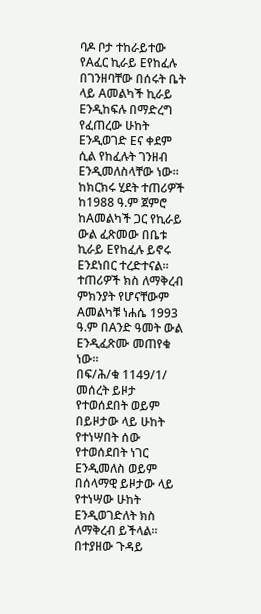ባዶ ቦታ ተከራይተው የAፈር ኪራይ Eየከፈሉ በገንዘባቸው በሰሩት ቤት ላይ Aመልካች ኪራይ Eንዲከፍሉ በማድረግ የፈጠረው ሁከት Eንዲወገድ Eና ቀደም ሲል የከፈሉት ገንዘብ Eንዲመለስላቸው ነው። ከክርክሩ ሂደት ተጠሪዎች ከ1988 ዓ.ም ጀምሮ ከAመልካች ጋር የኪራይ ውል ፈጽመው በቤቱ ኪራይ Eየከፈሉ ይኖሩ Eንደነበር ተረድተናል። ተጠሪዎች ክስ ለማቅረብ ምክንያት የሆናቸውም Aመልካቹ ነሐሴ 1993 ዓ.ም በAንድ ዓመት ውል Eንዲፈጽሙ መጠየቁ ነው።
በፍ/ሕ/ቁ 1149/1/ መሰረት ይዞታ የተወሰደበት ወይም በይዞታው ላይ ሁከት የተነሣበት ሰው የተወሰደበት ነገር Eንዲመለስ ወይም በሰላማዊ ይዞታው ላይ የተነሣው ሁከት Eንዲወገድለት ክስ ለማቅረብ ይችላል። በተያዘው ጉዳይ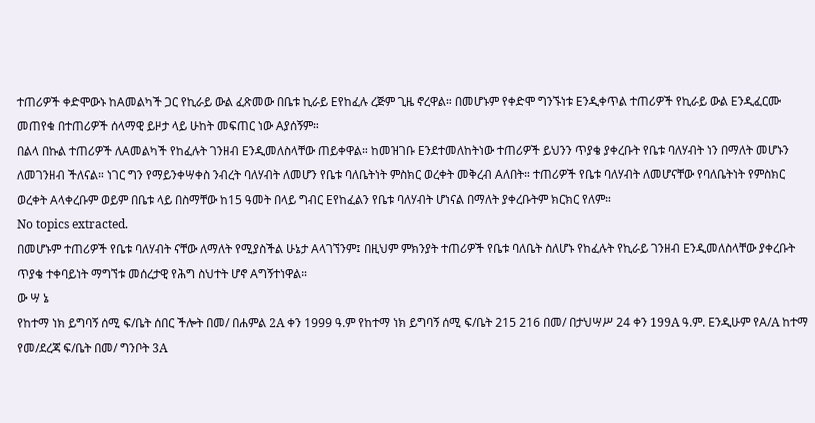ተጠሪዎች ቀድሞውኑ ከAመልካች ጋር የኪራይ ውል ፈጽመው በቤቱ ኪራይ Eየከፈሉ ረጅም ጊዜ ኖረዋል። በመሆኑም የቀድሞ ግንኙነቱ Eንዲቀጥል ተጠሪዎች የኪራይ ውል Eንዲፈርሙ መጠየቁ በተጠሪዎች ሰላማዊ ይዞታ ላይ ሁከት መፍጠር ነው Aያሰኝም።
በልላ በኩል ተጠሪዎች ለAመልካች የከፈሉት ገንዘብ Eንዲመለስላቸው ጠይቀዋል። ከመዝገቡ Eንደተመለከትነው ተጠሪዎች ይህንን ጥያቄ ያቀረቡት የቤቱ ባለሃብት ነን በማለት መሆኑን ለመገንዘብ ችለናል። ነገር ግን የማይንቀሣቀስ ንብረት ባለሃብት ለመሆን የቤቱ ባለቤትነት ምስክር ወረቀት መቅረብ Aለበት። ተጠሪዎች የቤቱ ባለሃብት ለመሆናቸው የባለቤትነት የምስክር ወረቀት Aላቀረቡም ወይም በቤቱ ላይ በስማቸው ከ15 ዓመት በላይ ግብር Eየከፈልን የቤቱ ባለሃብት ሆነናል በማለት ያቀረቡትም ክርክር የለም።
No topics extracted.
በመሆኑም ተጠሪዎች የቤቱ ባለሃብት ናቸው ለማለት የሚያስችል ሁኔታ Aላገኘንም፤ በዚህም ምክንያት ተጠሪዎች የቤቱ ባለቤት ስለሆኑ የከፈሉት የኪራይ ገንዘብ Eንዲመለስላቸው ያቀረቡት ጥያቄ ተቀባይነት ማግኘቱ መሰረታዊ የሕግ ስህተት ሆኖ Aግኝተነዋል።
ው ሣ ኔ
የከተማ ነክ ይግባኝ ሰሚ ፍ/ቤት ሰበር ችሎት በመ/ በሐምል 2A ቀን 1999 ዓ.ም የከተማ ነክ ይግባኝ ሰሚ ፍ/ቤት 215 216 በመ/ በታህሣሥ 24 ቀን 199A ዓ.ም. Eንዲሁም የA/A ከተማ የመ/ደረጃ ፍ/ቤት በመ/ ግንቦት 3A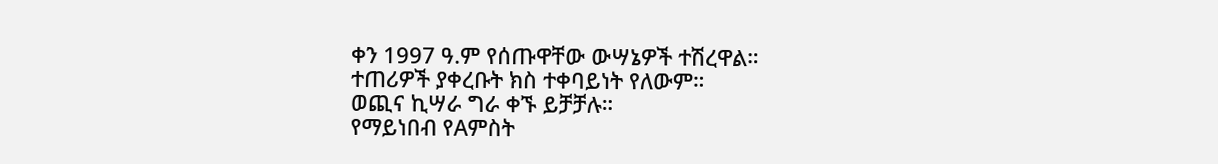ቀን 1997 ዓ.ም የሰጡዋቸው ውሣኔዎች ተሽረዋል።
ተጠሪዎች ያቀረቡት ክስ ተቀባይነት የለውም።
ወጪና ኪሣራ ግራ ቀኙ ይቻቻሉ።
የማይነበብ የAምስት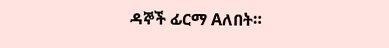ዳኞች ፊርማ Aለበት።